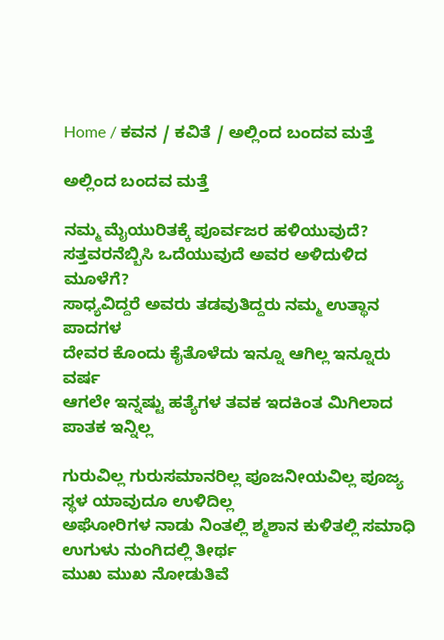Home / ಕವನ / ಕವಿತೆ / ಅಲ್ಲಿಂದ ಬಂದವ ಮತ್ತೆ

ಅಲ್ಲಿಂದ ಬಂದವ ಮತ್ತೆ

ನಮ್ಮ ಮೈಯುರಿತಕ್ಕೆ ಪೂರ್ವಜರ ಹಳಿಯುವುದೆ?
ಸತ್ತವರನೆಬ್ಬಿಸಿ ಒದೆಯುವುದೆ ಅವರ ಅಳಿದುಳಿದ ಮೂಳೆಗೆ?
ಸಾಧ್ಯವಿದ್ದರೆ ಅವರು ತಡವುತಿದ್ದರು ನಮ್ಮ ಉತ್ಥಾನ ಪಾದಗಳ
ದೇವರ ಕೊಂದು ಕೈತೊಳೆದು ಇನ್ನೂ ಆಗಿಲ್ಲ ಇನ್ನೂರು ವರ್ಷ
ಆಗಲೇ ಇನ್ನಷ್ಟು ಹತ್ಯೆಗಳ ತವಕ ಇದಕಿಂತ ಮಿಗಿಲಾದ
ಪಾತಕ ಇನ್ನಿಲ್ಲ

ಗುರುವಿಲ್ಲ ಗುರುಸಮಾನರಿಲ್ಲ ಪೂಜನೀಯವಿಲ್ಲ ಪೂಜ್ಯ
ಸ್ಥಳ ಯಾವುದೂ ಉಳಿದಿಲ್ಲ
ಅಘೋರಿಗಳ ನಾಡು ನಿಂತಲ್ಲಿ ಶ್ಮಶಾನ ಕುಳಿತಲ್ಲಿ ಸಮಾಧಿ
ಉಗುಳು ನುಂಗಿದಲ್ಲಿ ತೀರ್ಥ
ಮುಖ ಮುಖ ನೋಡುತಿವೆ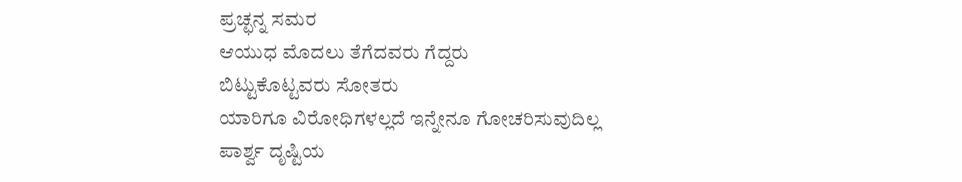ಪ್ರಚ್ಛನ್ನ ಸಮರ
ಆಯುಧ ಮೊದಲು ತೆಗೆದವರು ಗೆದ್ದರು
ಬಿಟ್ಟುಕೊಟ್ಟವರು ಸೋತರು
ಯಾರಿಗೂ ವಿರೋಧಿಗಳಲ್ಲದೆ ಇನ್ನೇನೂ ಗೋಚರಿಸುವುದಿಲ್ಲ
ಪಾರ್ಶ್ವ ದೃಷ್ಟಿಯ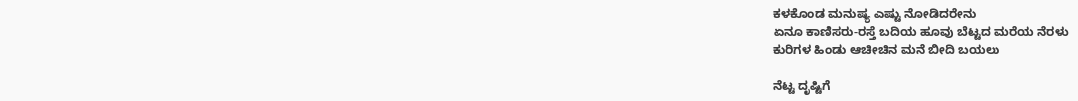ಕಳಕೊಂಡ ಮನುಷ್ಯ ಎಷ್ಟು ನೋಡಿದರೇನು
ಏನೂ ಕಾಣಿಸರು-ರಸ್ತೆ ಬದಿಯ ಹೂವು ಬೆಟ್ಟದ ಮರೆಯ ನೆರಳು
ಕುರಿಗಳ ಹಿಂಡು ಆಚೀಚಿನ ಮನೆ ಬೀದಿ ಬಯಲು

ನೆಟ್ಟ ದೃಷ್ಟಿಗೆ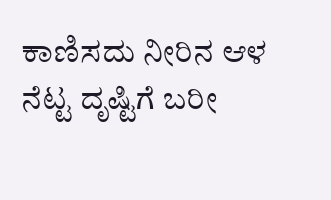ಕಾಣಿಸದು ನೀರಿನ ಆಳ ನೆಟ್ಟ ದೃಷ್ಟಿಗೆ ಬರೀ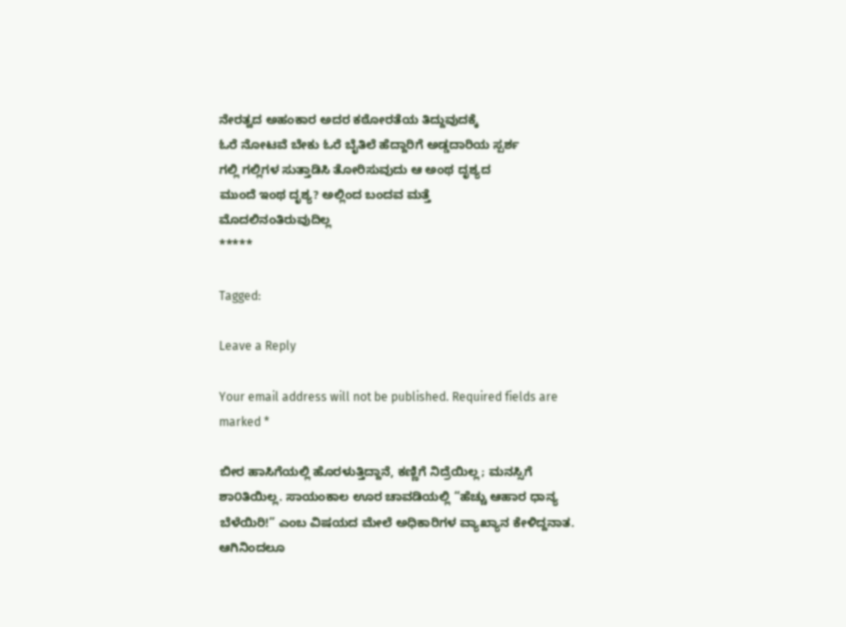ನೇರತ್ವದ ಅಹಂಕಾರ ಅದರ ಕಠೋರತೆಯ ತಿದ್ದುವುದಕ್ಕೆ
ಓರೆ ನೋಟವೆ ಬೇಕು ಓರೆ ಬೈತಿಲೆ ಹೆದ್ದಾರಿಗೆ ಅಡ್ಡದಾರಿಯ ಸ್ಪರ್ಶ
ಗಲ್ಲಿ ಗಲ್ಲಿಗಳ ಸುತ್ತಾಡಿಸಿ ತೋರಿಸುವುದು ಆ ಅಂಥ ದೃಶ್ಯದ
ಮುಂದೆ ಇಂಥ ದೃಶ್ಯ? ಅಲ್ಲಿಂದ ಬಂದವ ಮತ್ತೆ
ಮೊದಲಿನಂತಿರುವುದಿಲ್ಲ
*****

Tagged:

Leave a Reply

Your email address will not be published. Required fields are marked *

ಬೀರ ಹಾಸಿಗೆಯಲ್ಲಿ ಹೊರಳುತ್ತಿದ್ದಾನೆ, ಕಣ್ಣಿಗೆ ನಿದ್ರೆಯಿಲ್ಲ; ಮನಸ್ಸಿಗೆ ಶಾ೦ತಿಯಿಲ್ಲ. ಸಾಯಂಕಾಲ ಊರ ಚಾವಡಿಯಲ್ಲಿ “ಹೆಚ್ಚು ಆಹಾರ ಧಾನ್ಯ ಬೆಳೆಯಿರಿ!” ಎಂಬ ವಿಷಯದ ಮೇಲೆ ಅಧಿಕಾರಿಗಳ ವ್ಯಾಖ್ಯಾನ ಕೇಳಿದ್ದನಾತ. ಆಗಿನಿಂದಲೂ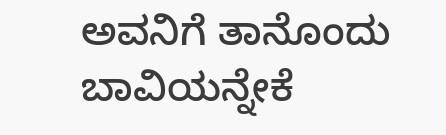ಅವನಿಗೆ ತಾನೊಂದು ಬಾವಿಯನ್ನೇಕೆ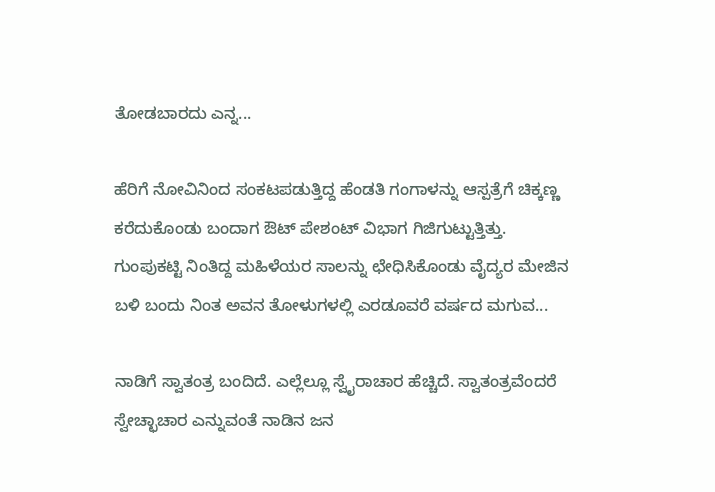ತೋಡಬಾರದು ಎನ್ನ...

ಹೆರಿಗೆ ನೋವಿನಿಂದ ಸಂಕಟಪಡುತ್ತಿದ್ದ ಹೆಂಡತಿ ಗಂಗಾಳನ್ನು ಆಸ್ಪತ್ರೆಗೆ ಚಿಕ್ಕಣ್ಣ ಕರೆದುಕೊಂಡು ಬಂದಾಗ ಔಟ್ ಪೇಶಂಟ್ ವಿಭಾಗ ಗಿಜಿಗುಟ್ಟುತ್ತಿತ್ತು. ಗುಂಪುಕಟ್ಟಿ ನಿಂತಿದ್ದ ಮಹಿಳೆಯರ ಸಾಲನ್ನು ಛೇಧಿಸಿಕೊಂಡು ವೈದ್ಯರ ಮೇಜಿನ ಬಳಿ ಬಂದು ನಿಂತ ಅವನ ತೋಳುಗಳಲ್ಲಿ ಎರಡೂವರೆ ವರ್ಷದ ಮಗುವ...

ನಾಡಿಗೆ ಸ್ವಾತಂತ್ರ ಬಂದಿದೆ. ಎಲ್ಲೆಲ್ಲೂ ಸ್ವೈರಾಚಾರ ಹೆಚ್ಚಿದೆ. ಸ್ವಾತಂತ್ರವೆಂದರೆ ಸ್ವೇಚ್ಛಾಚಾರ ಎನ್ನುವಂತೆ ನಾಡಿನ ಜನ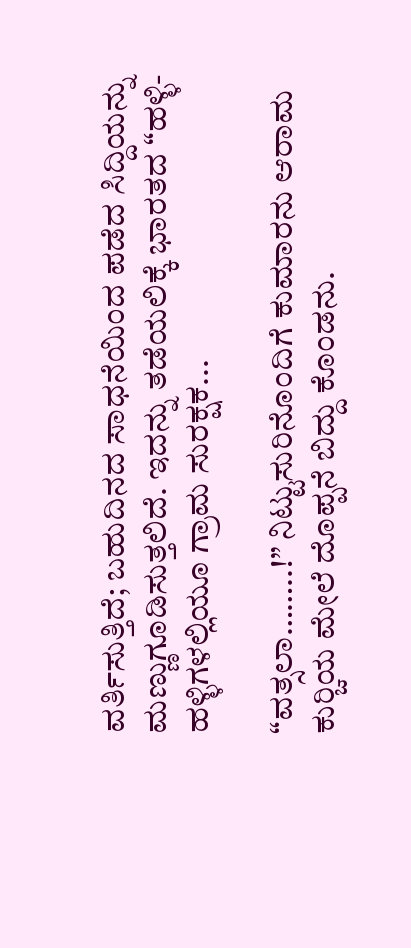ವರ್ತಿಸುತ್ತಿದೆ; ಬಹುದಿನದ ಸಾಧನೆಯಿಂದ ಪಡೆದ ಸಿದ್ದಿಯನ್ನು ಮಣ್ಣುಗೂಡಿಸುತ್ತಲಿದೆ. ಇದನ್ನು ತಡೆಯಲಿಕ್ಕೆ ಭಾರತದ “ಹಳ್ಳಿ-ಹಳ್ಳಿಗಳಲ್ಲಿಯೂ ಗ್ರಾಮ ಸುರಕ್ಷಕ...

“ವತ್ಸಲಾ……..!” ನಿಟ್ಟುಸುರಿನೊಂದಿಗೆ ಕುಮಾರನು ಆರಾಮ ಕುರ್‍ಚಿಯ ಮೇಲೆ ದೊಪ್ಪನೆ ಬಿದ್ದು ಕೊಂಡನು.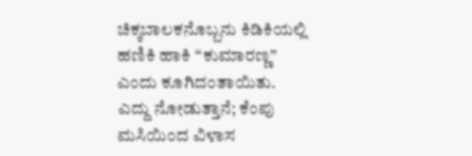ಚಿಕ್ಕಬಾಲಕನೊಬ್ಬನು ಕಿಡಿಕಿಯಲ್ಲಿ ಹಣಿಕಿ ಹಾಕಿ “ಕುಮಾರಣ್ಣ” ಎಂದು ಕೂಗಿದಂತಾಯಿತು. ಎದ್ದು ನೋಡುತ್ತಾನೆ; ಕೆಂಪು ಮಸಿಯಿಂದ ವಿಳಾಸ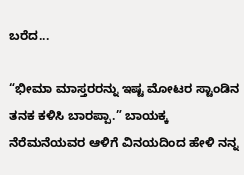ಬರೆದ...

“ಭೀಮಾ ಮಾಸ್ತರರನ್ನು ಇಷ್ಟ ಮೋಟರ ಸ್ಟಾಂಡಿನ ತನಕ ಕಳಿಸಿ ಬಾರಪ್ಪಾ.” ಬಾಯಕ್ಕ ನೆರೆಮನೆಯವರ ಆಳಿಗೆ ವಿನಯದಿಂದ ಹೇಳಿ ನನ್ನ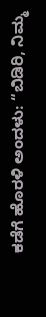ಕಡೆಗೆ ಹೊರಳಿ ಅಂದಳು: “ಬಿಡಿರಿ, ನಿಮ್ಮ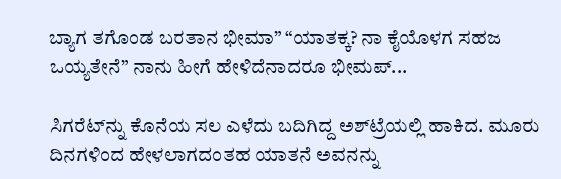ಬ್ಯಾಗ ತಗೊಂಡ ಬರತಾನ ಭೀಮಾ” “ಯಾತಕ್ಕ? ನಾ ಕೈಯೊಳಗ ಸಹಜ ಒಯ್ಯತೇನೆ” ನಾನು ಹೀಗೆ ಹೇಳಿದೆನಾದರೂ ಭೀಮಪ್...

ಸಿಗರೆಟ್‌ನ್ನು ಕೊನೆಯ ಸಲ ಎಳೆದು ಬದಿಗಿದ್ದ ಅಶ್‌ಟ್ರೆಯಲ್ಲಿ ಹಾಕಿದ. ಮೂರು ದಿನಗಳಿಂದ ಹೇಳಲಾಗದಂತಹ ಯಾತನೆ ಅವನನ್ನು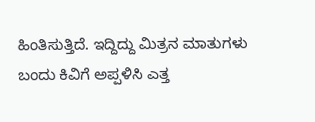ಹಿಂತಿಸುತ್ತಿದೆ. ಇದ್ದಿದ್ದು ಮಿತ್ರನ ಮಾತುಗಳು ಬಂದು ಕಿವಿಗೆ ಅಪ್ಪಳಿಸಿ ಎತ್ತ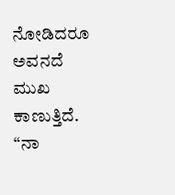ನೋಡಿದರೂ ಅವನದೆ ಮುಖ ಕಾಣುತ್ತಿದೆ. “ನಾ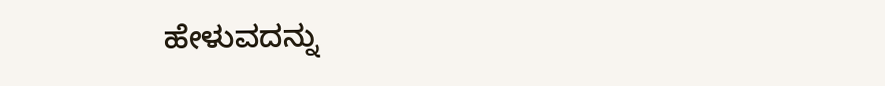ಹೇಳುವದನ್ನು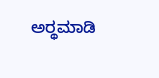ಅರ್‍ಥಮಾಡಿ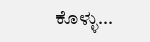ಕೊಳ್ಳು...